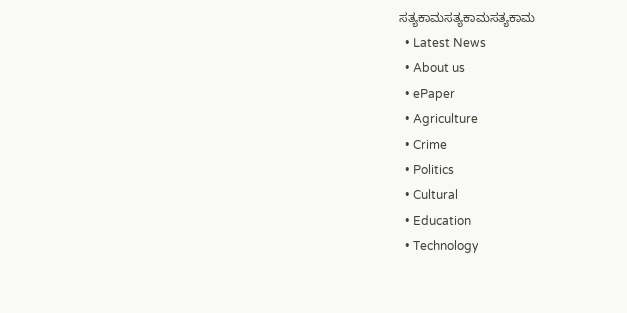ಸತ್ಯಕಾಮಸತ್ಯಕಾಮಸತ್ಯಕಾಮ
  • Latest News
  • About us
  • ePaper
  • Agriculture
  • Crime
  • Politics
  • Cultural
  • Education
  • Technology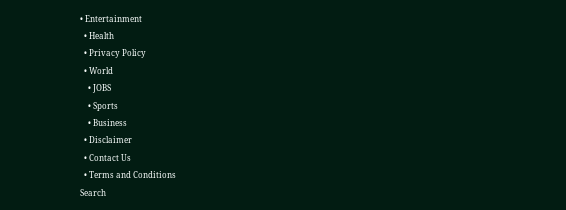• Entertainment
  • Health
  • Privacy Policy
  • World
    • JOBS
    • Sports
    • Business
  • Disclaimer
  • Contact Us
  • Terms and Conditions
Search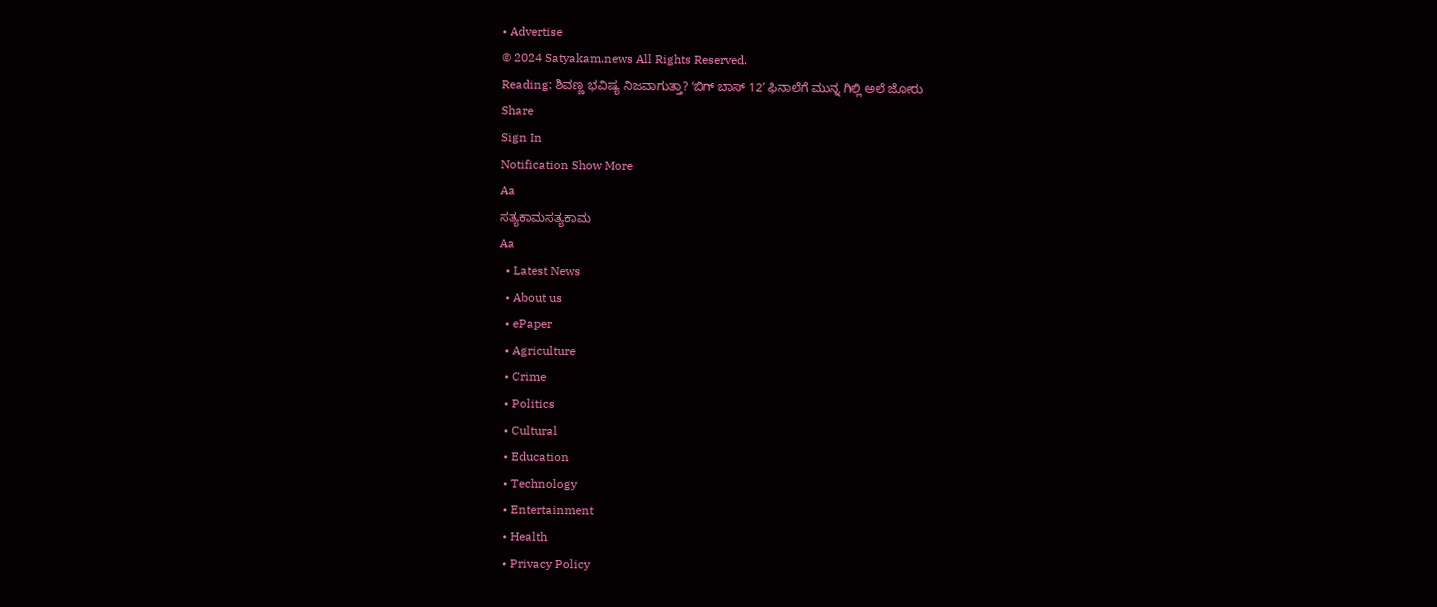• Advertise
© 2024 Satyakam.news All Rights Reserved.
Reading: ಶಿವಣ್ಣ ಭವಿಷ್ಯ ನಿಜವಾಗುತ್ತಾ? ʻಬಿಗ್‌ ಬಾಸ್‌ 12ʼ ಫಿನಾಲೆಗೆ ಮುನ್ನ ಗಿಲ್ಲಿ ಅಲೆ ಜೋರು
Share
Sign In
Notification Show More
Aa
ಸತ್ಯಕಾಮಸತ್ಯಕಾಮ
Aa
  • Latest News
  • About us
  • ePaper
  • Agriculture
  • Crime
  • Politics
  • Cultural
  • Education
  • Technology
  • Entertainment
  • Health
  • Privacy Policy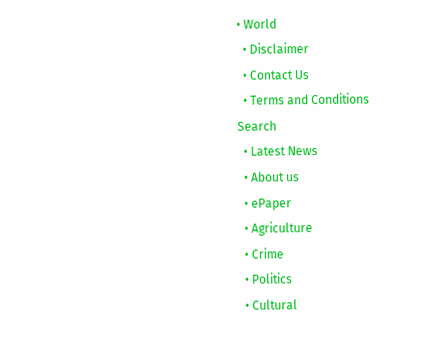• World
  • Disclaimer
  • Contact Us
  • Terms and Conditions
Search
  • Latest News
  • About us
  • ePaper
  • Agriculture
  • Crime
  • Politics
  • Cultural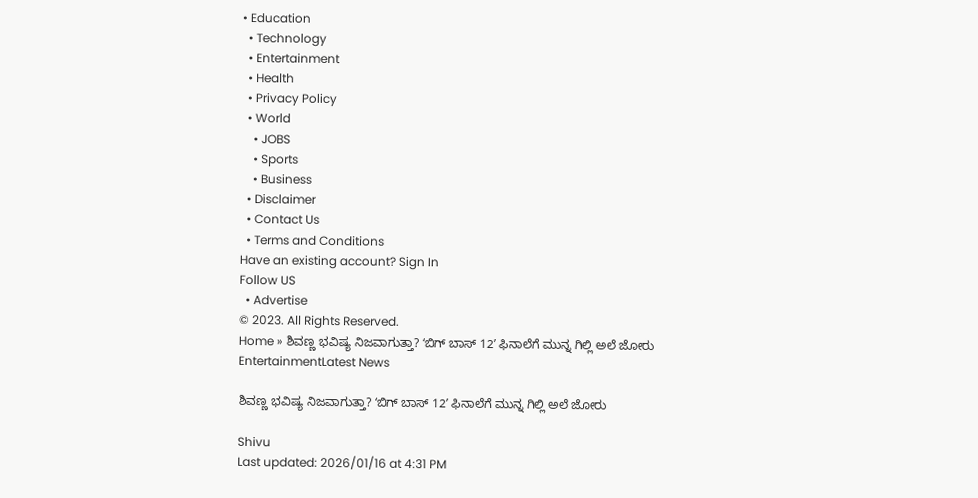• Education
  • Technology
  • Entertainment
  • Health
  • Privacy Policy
  • World
    • JOBS
    • Sports
    • Business
  • Disclaimer
  • Contact Us
  • Terms and Conditions
Have an existing account? Sign In
Follow US
  • Advertise
© 2023. All Rights Reserved.
Home » ಶಿವಣ್ಣ ಭವಿಷ್ಯ ನಿಜವಾಗುತ್ತಾ? ʻಬಿಗ್‌ ಬಾಸ್‌ 12ʼ ಫಿನಾಲೆಗೆ ಮುನ್ನ ಗಿಲ್ಲಿ ಅಲೆ ಜೋರು
EntertainmentLatest News

ಶಿವಣ್ಣ ಭವಿಷ್ಯ ನಿಜವಾಗುತ್ತಾ? ʻಬಿಗ್‌ ಬಾಸ್‌ 12ʼ ಫಿನಾಲೆಗೆ ಮುನ್ನ ಗಿಲ್ಲಿ ಅಲೆ ಜೋರು

Shivu
Last updated: 2026/01/16 at 4:31 PM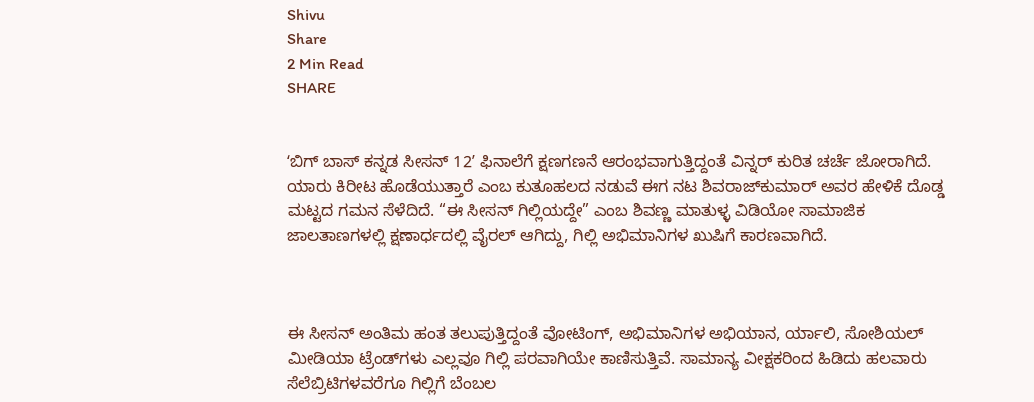Shivu
Share
2 Min Read
SHARE


ʻಬಿಗ್‌ ಬಾಸ್‌ ಕನ್ನಡ ಸೀಸನ್‌ 12ʼ ಫಿನಾಲೆಗೆ ಕ್ಷಣಗಣನೆ ಆರಂಭವಾಗುತ್ತಿದ್ದಂತೆ ವಿನ್ನರ್‌ ಕುರಿತ ಚರ್ಚೆ ಜೋರಾಗಿದೆ. ಯಾರು ಕಿರೀಟ ಹೊಡೆಯುತ್ತಾರೆ ಎಂಬ ಕುತೂಹಲದ ನಡುವೆ ಈಗ ನಟ ಶಿವರಾಜ್‌ಕುಮಾರ್‌ ಅವರ ಹೇಳಿಕೆ ದೊಡ್ಡ ಮಟ್ಟದ ಗಮನ ಸೆಳೆದಿದೆ. “ಈ ಸೀಸನ್‌ ಗಿಲ್ಲಿಯದ್ದೇ” ಎಂಬ ಶಿವಣ್ಣ ಮಾತುಳ್ಳ ವಿಡಿಯೋ ಸಾಮಾಜಿಕ ಜಾಲತಾಣಗಳಲ್ಲಿ ಕ್ಷಣಾರ್ಧದಲ್ಲಿ ವೈರಲ್‌ ಆಗಿದ್ದು, ಗಿಲ್ಲಿ ಅಭಿಮಾನಿಗಳ ಖುಷಿಗೆ ಕಾರಣವಾಗಿದೆ.



ಈ ಸೀಸನ್‌ ಅಂತಿಮ ಹಂತ ತಲುಪುತ್ತಿದ್ದಂತೆ ವೋಟಿಂಗ್‌, ಅಭಿಮಾನಿಗಳ ಅಭಿಯಾನ, ರ್ಯಾಲಿ, ಸೋಶಿಯಲ್‌ ಮೀಡಿಯಾ ಟ್ರೆಂಡ್‌ಗಳು ಎಲ್ಲವೂ ಗಿಲ್ಲಿ ಪರವಾಗಿಯೇ ಕಾಣಿಸುತ್ತಿವೆ. ಸಾಮಾನ್ಯ ವೀಕ್ಷಕರಿಂದ ಹಿಡಿದು ಹಲವಾರು ಸೆಲೆಬ್ರಿಟಿಗಳವರೆಗೂ ಗಿಲ್ಲಿಗೆ ಬೆಂಬಲ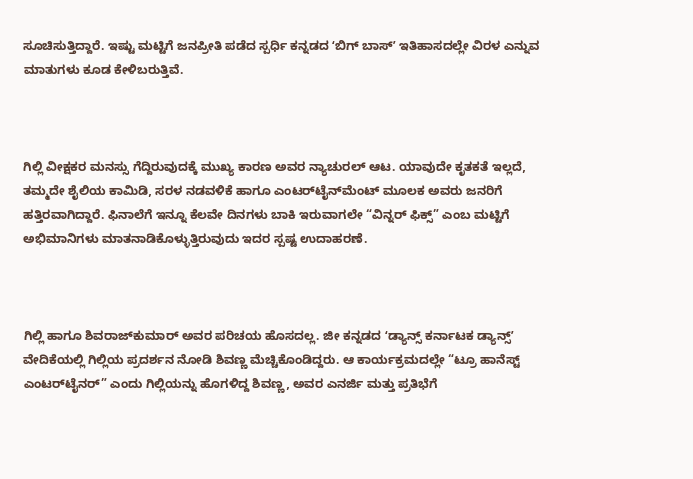ಸೂಚಿಸುತ್ತಿದ್ದಾರೆ. ಇಷ್ಟು ಮಟ್ಟಿಗೆ ಜನಪ್ರೀತಿ ಪಡೆದ ಸ್ಪರ್ಧಿ ಕನ್ನಡದ ʻಬಿಗ್‌ ಬಾಸ್‌ʼ ಇತಿಹಾಸದಲ್ಲೇ ವಿರಳ ಎನ್ನುವ ಮಾತುಗಳು ಕೂಡ ಕೇಳಿಬರುತ್ತಿವೆ.



ಗಿಲ್ಲಿ ವೀಕ್ಷಕರ ಮನಸ್ಸು ಗೆದ್ದಿರುವುದಕ್ಕೆ ಮುಖ್ಯ ಕಾರಣ ಅವರ ನ್ಯಾಚುರಲ್‌ ಆಟ. ಯಾವುದೇ ಕೃತಕತೆ ಇಲ್ಲದೆ, ತಮ್ಮದೇ ಶೈಲಿಯ ಕಾಮಿಡಿ, ಸರಳ ನಡವಳಿಕೆ ಹಾಗೂ ಎಂಟರ್‌ಟೈನ್‌ಮೆಂಟ್‌ ಮೂಲಕ ಅವರು ಜನರಿಗೆ ಹತ್ತಿರವಾಗಿದ್ದಾರೆ. ಫಿನಾಲೆಗೆ ಇನ್ನೂ ಕೆಲವೇ ದಿನಗಳು ಬಾಕಿ ಇರುವಾಗಲೇ “ವಿನ್ನರ್‌ ಫಿಕ್ಸ್‌” ಎಂಬ ಮಟ್ಟಿಗೆ ಅಭಿಮಾನಿಗಳು ಮಾತನಾಡಿಕೊಳ್ಳುತ್ತಿರುವುದು ಇದರ ಸ್ಪಷ್ಟ ಉದಾಹರಣೆ.



ಗಿಲ್ಲಿ ಹಾಗೂ ಶಿವರಾಜ್‌ಕುಮಾರ್‌ ಅವರ ಪರಿಚಯ ಹೊಸದಲ್ಲ. ಜೀ ಕನ್ನಡದ ʻಡ್ಯಾನ್ಸ್‌ ಕರ್ನಾಟಕ ಡ್ಯಾನ್ಸ್‌ʼ ವೇದಿಕೆಯಲ್ಲಿ ಗಿಲ್ಲಿಯ ಪ್ರದರ್ಶನ ನೋಡಿ ಶಿವಣ್ಣ ಮೆಚ್ಚಿಕೊಂಡಿದ್ದರು. ಆ ಕಾರ್ಯಕ್ರಮದಲ್ಲೇ “ಟ್ರೂ ಹಾನೆಸ್ಟ್‌ ಎಂಟರ್‌ಟೈನರ್‌” ಎಂದು ಗಿಲ್ಲಿಯನ್ನು ಹೊಗಳಿದ್ದ ಶಿವಣ್ಣ, ಅವರ ಎನರ್ಜಿ ಮತ್ತು ಪ್ರತಿಭೆಗೆ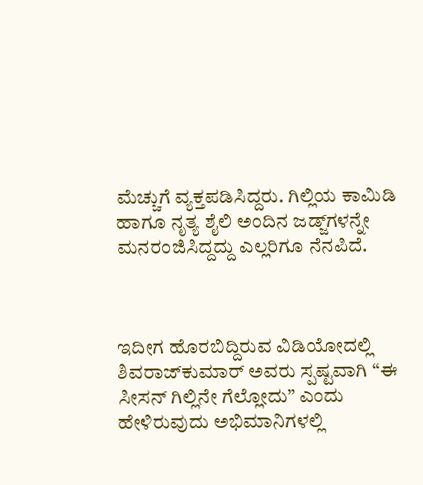ಮೆಚ್ಚುಗೆ ವ್ಯಕ್ತಪಡಿಸಿದ್ದರು. ಗಿಲ್ಲಿಯ ಕಾಮಿಡಿ ಹಾಗೂ ನೃತ್ಯ ಶೈಲಿ ಅಂದಿನ ಜಡ್ಜ್‌ಗಳನ್ನೇ ಮನರಂಜಿಸಿದ್ದದ್ದು ಎಲ್ಲರಿಗೂ ನೆನಪಿದೆ.



ಇದೀಗ ಹೊರಬಿದ್ದಿರುವ ವಿಡಿಯೋದಲ್ಲಿ ಶಿವರಾಜ್‌ಕುಮಾರ್‌ ಅವರು ಸ್ಪಷ್ಟವಾಗಿ “ಈ ಸೀಸನ್‌ ಗಿಲ್ಲಿನೇ ಗೆಲ್ಲೋದು” ಎಂದು ಹೇಳಿರುವುದು ಅಭಿಮಾನಿಗಳಲ್ಲಿ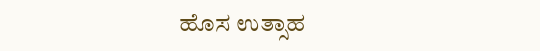ಹೊಸ ಉತ್ಸಾಹ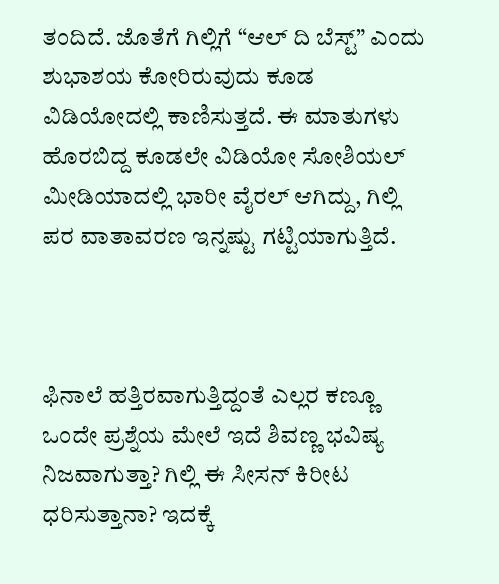ತಂದಿದೆ. ಜೊತೆಗೆ ಗಿಲ್ಲಿಗೆ “ಆಲ್‌ ದಿ ಬೆಸ್ಟ್‌” ಎಂದು ಶುಭಾಶಯ ಕೋರಿರುವುದು ಕೂಡ ವಿಡಿಯೋದಲ್ಲಿ ಕಾಣಿಸುತ್ತದೆ. ಈ ಮಾತುಗಳು ಹೊರಬಿದ್ದ ಕೂಡಲೇ ವಿಡಿಯೋ ಸೋಶಿಯಲ್‌ ಮೀಡಿಯಾದಲ್ಲಿ ಭಾರೀ ವೈರಲ್‌ ಆಗಿದ್ದು, ಗಿಲ್ಲಿ ಪರ ವಾತಾವರಣ ಇನ್ನಷ್ಟು ಗಟ್ಟಿಯಾಗುತ್ತಿದೆ.



ಫಿನಾಲೆ ಹತ್ತಿರವಾಗುತ್ತಿದ್ದಂತೆ ಎಲ್ಲರ ಕಣ್ಣೂ ಒಂದೇ ಪ್ರಶ್ನೆಯ ಮೇಲೆ ಇದೆ ಶಿವಣ್ಣ ಭವಿಷ್ಯ ನಿಜವಾಗುತ್ತಾ? ಗಿಲ್ಲಿ ಈ ಸೀಸನ್‌ ಕಿರೀಟ ಧರಿಸುತ್ತಾನಾ? ಇದಕ್ಕೆ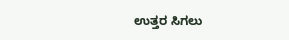ಉತ್ತರ ಸಿಗಲು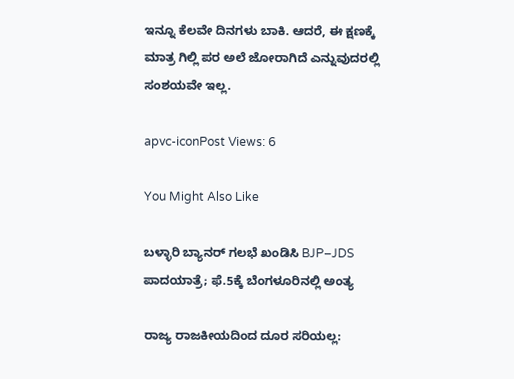ಇನ್ನೂ ಕೆಲವೇ ದಿನಗಳು ಬಾಕಿ. ಆದರೆ, ಈ ಕ್ಷಣಕ್ಕೆ ಮಾತ್ರ ಗಿಲ್ಲಿ ಪರ ಅಲೆ ಜೋರಾಗಿದೆ ಎನ್ನುವುದರಲ್ಲಿ ಸಂಶಯವೇ ಇಲ್ಲ.

apvc-iconPost Views: 6

You Might Also Like

ಬಳ್ಳಾರಿ ಬ್ಯಾನರ್‌ ಗಲಭೆ ಖಂಡಿಸಿ BJP–JDS ಪಾದಯಾತ್ರೆ; ಫೆ.5ಕ್ಕೆ ಬೆಂಗಳೂರಿನಲ್ಲಿ ಅಂತ್ಯ

ರಾಜ್ಯ ರಾಜಕೀಯದಿಂದ ದೂರ ಸರಿಯಲ್ಲ: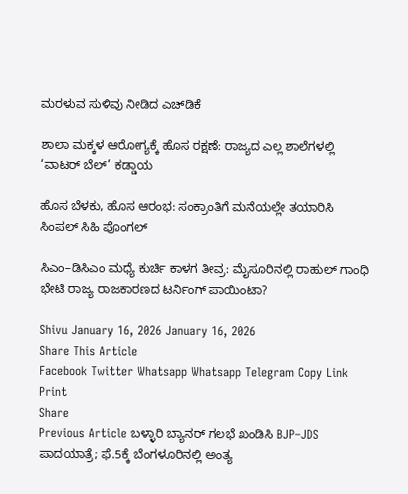ಮರಳುವ ಸುಳಿವು ನೀಡಿದ ಎಚ್‌ಡಿಕೆ

ಶಾಲಾ ಮಕ್ಕಳ ಆರೋಗ್ಯಕ್ಕೆ ಹೊಸ ರಕ್ಷಣೆ: ರಾಜ್ಯದ ಎಲ್ಲ ಶಾಲೆಗಳಲ್ಲಿ ‘ವಾಟರ್ ಬೆಲ್’ ಕಡ್ಡಾಯ

ಹೊಸ ಬೆಳಕು, ಹೊಸ ಆರಂಭ: ಸಂಕ್ರಾಂತಿಗೆ ಮನೆಯಲ್ಲೇ ತಯಾರಿಸಿ ಸಿಂಪಲ್ ಸಿಹಿ ಪೊಂಗಲ್

ಸಿಎಂ–ಡಿಸಿಎಂ ಮಧ್ಯೆ ಕುರ್ಚಿ ಕಾಳಗ ತೀವ್ರ: ಮೈಸೂರಿನಲ್ಲಿ ರಾಹುಲ್ ಗಾಂಧಿ ಭೇಟಿ ರಾಜ್ಯ ರಾಜಕಾರಣದ ಟರ್ನಿಂಗ್ ಪಾಯಿಂಟಾ?

Shivu January 16, 2026 January 16, 2026
Share This Article
Facebook Twitter Whatsapp Whatsapp Telegram Copy Link Print
Share
Previous Article ಬಳ್ಳಾರಿ ಬ್ಯಾನರ್‌ ಗಲಭೆ ಖಂಡಿಸಿ BJP–JDS ಪಾದಯಾತ್ರೆ; ಫೆ.5ಕ್ಕೆ ಬೆಂಗಳೂರಿನಲ್ಲಿ ಅಂತ್ಯ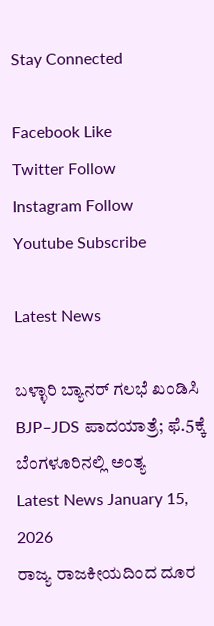Stay Connected

Facebook Like
Twitter Follow
Instagram Follow
Youtube Subscribe

Latest News

ಬಳ್ಳಾರಿ ಬ್ಯಾನರ್‌ ಗಲಭೆ ಖಂಡಿಸಿ BJP–JDS ಪಾದಯಾತ್ರೆ; ಫೆ.5ಕ್ಕೆ ಬೆಂಗಳೂರಿನಲ್ಲಿ ಅಂತ್ಯ
Latest News January 15, 2026
ರಾಜ್ಯ ರಾಜಕೀಯದಿಂದ ದೂರ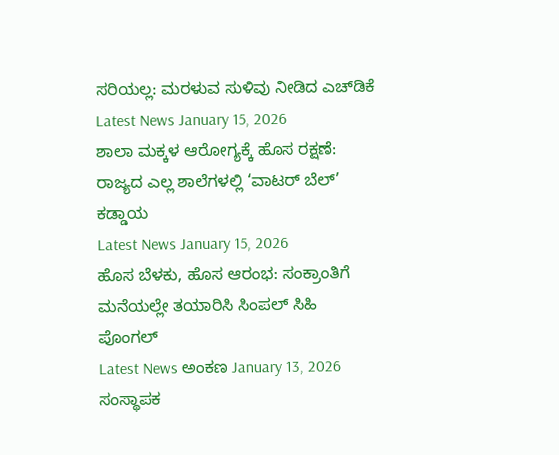ಸರಿಯಲ್ಲ: ಮರಳುವ ಸುಳಿವು ನೀಡಿದ ಎಚ್‌ಡಿಕೆ
Latest News January 15, 2026
ಶಾಲಾ ಮಕ್ಕಳ ಆರೋಗ್ಯಕ್ಕೆ ಹೊಸ ರಕ್ಷಣೆ: ರಾಜ್ಯದ ಎಲ್ಲ ಶಾಲೆಗಳಲ್ಲಿ ‘ವಾಟರ್ ಬೆಲ್’ ಕಡ್ಡಾಯ
Latest News January 15, 2026
ಹೊಸ ಬೆಳಕು, ಹೊಸ ಆರಂಭ: ಸಂಕ್ರಾಂತಿಗೆ ಮನೆಯಲ್ಲೇ ತಯಾರಿಸಿ ಸಿಂಪಲ್ ಸಿಹಿ ಪೊಂಗಲ್
Latest News ಅಂಕಣ January 13, 2026
ಸಂಸ್ಥಾಪಕ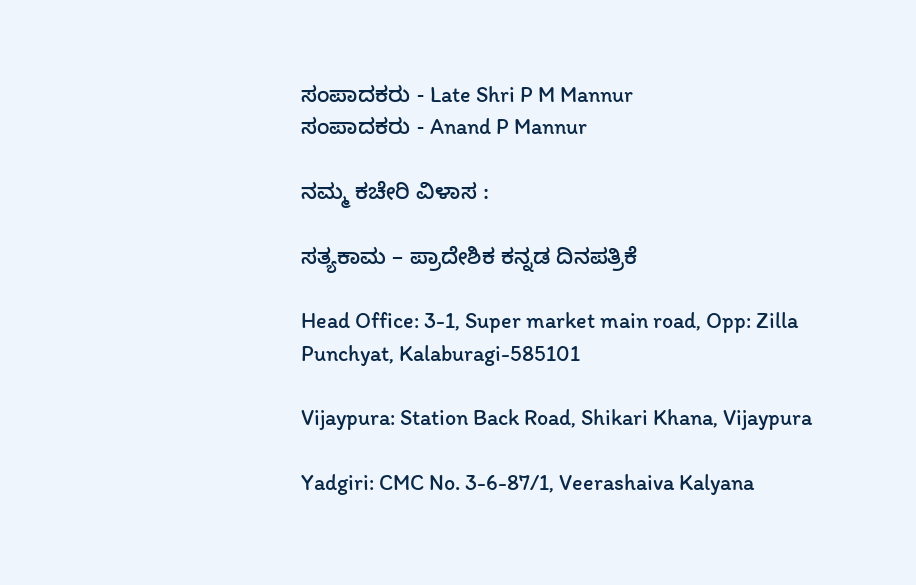ಸಂಪಾದಕರು - Late Shri P M Mannur
ಸಂಪಾದಕರು - Anand P Mannur

ನಮ್ಮ ಕಚೇರಿ ವಿಳಾಸ :

ಸತ್ಯಕಾಮ – ಪ್ರಾದೇಶಿಕ ಕನ್ನಡ ದಿನಪತ್ರಿಕೆ

Head Office: 3-1, Super market main road, Opp: Zilla Punchyat, Kalaburagi-585101

Vijaypura: Station Back Road, Shikari Khana, Vijaypura

Yadgiri: CMC No. 3-6-87/1, Veerashaiva Kalyana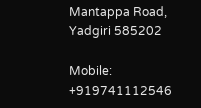Mantappa Road, Yadgiri 585202

Mobile: +919741112546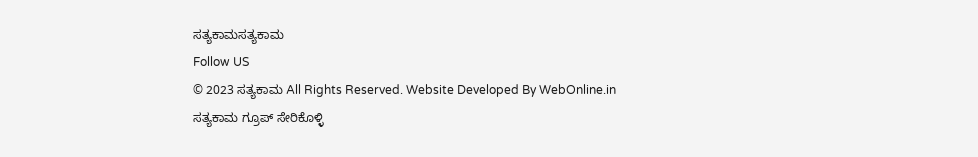ಸತ್ಯಕಾಮಸತ್ಯಕಾಮ
Follow US
© 2023 ಸತ್ಯಕಾಮ All Rights Reserved. Website Developed By WebOnline.in
ಸತ್ಯಕಾಮ ಗ್ರೂಪ್ ಸೇರಿಕೊಳ್ಳಿ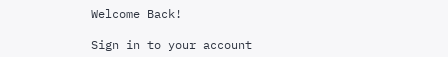Welcome Back!

Sign in to your account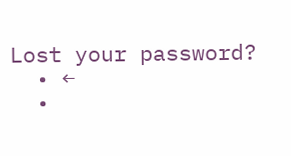Lost your password?
  • ←
  •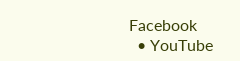Facebook
  • YouTube